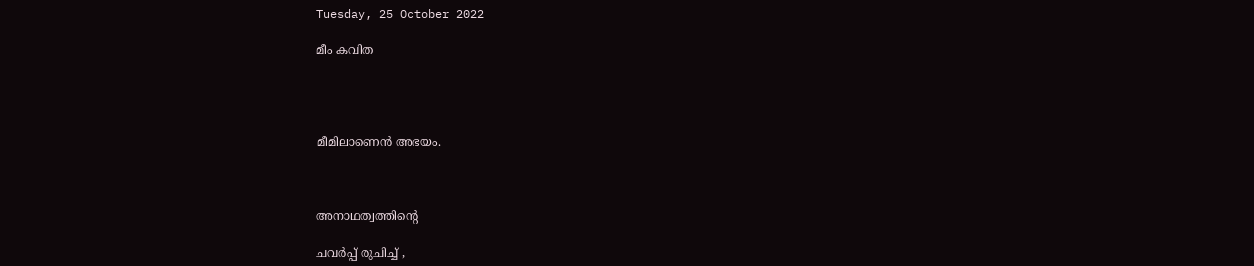Tuesday, 25 October 2022

മീം കവിത




മീമിലാണെൻ അഭയം.



അനാഥത്വത്തിന്റെ

ചവർപ്പ് രുചിച്ച് ,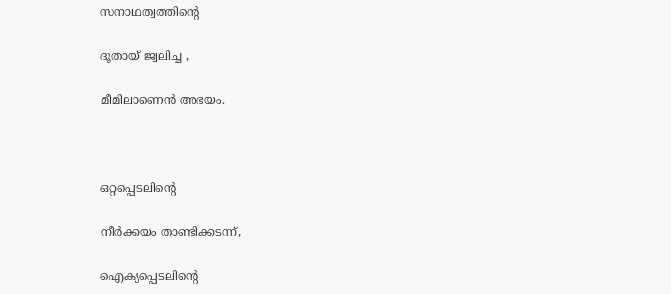സനാഥത്വത്തിന്റെ

ദൂതായ് ജ്വലിച്ച ,

മീമിലാണെൻ അഭയം.



ഒറ്റപ്പെടലിന്റെ

നീർക്കയം താണ്ടിക്കടന്ന്,

ഐക്യപ്പെടലിന്റെ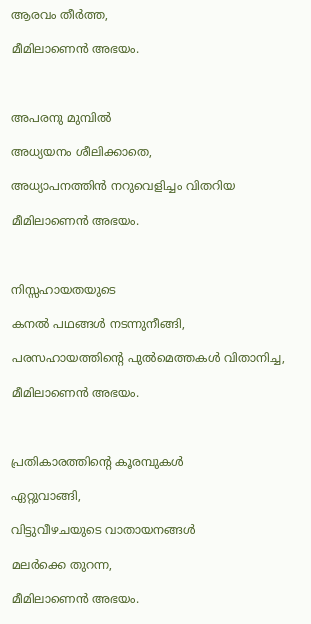ആരവം തീർത്ത,

മീമിലാണെൻ അഭയം.



അപരനു മുമ്പിൽ

അധ്യയനം ശീലിക്കാതെ,

അധ്യാപനത്തിൻ നറുവെളിച്ചം വിതറിയ

മീമിലാണെൻ അഭയം.



നിസ്സഹായതയുടെ

കനൽ പഥങ്ങൾ നടന്നുനീങ്ങി,

പരസഹായത്തിന്റെ പുൽമെത്തകൾ വിതാനിച്ച,

മീമിലാണെൻ അഭയം.



പ്രതികാരത്തിന്റെ കൂരമ്പുകൾ

ഏറ്റുവാങ്ങി,

വിട്ടുവീഴചയുടെ വാതായനങ്ങൾ

മലർക്കെ തുറന്ന,

മീമിലാണെൻ അഭയം.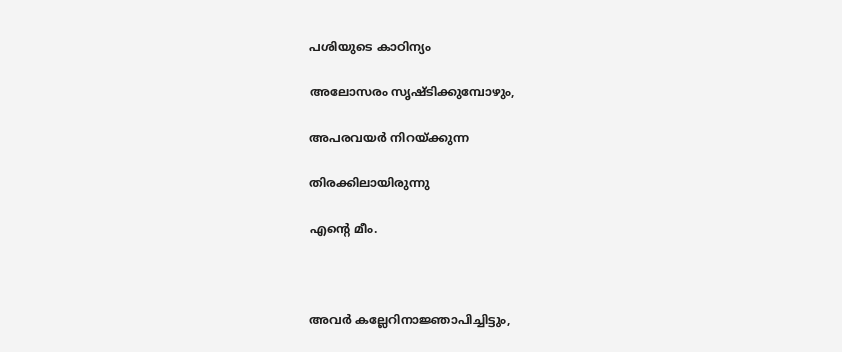പശിയുടെ കാഠിന്യം

അലോസരം സൃഷ്ടിക്കുമ്പോഴും,

അപരവയർ നിറയ്ക്കുന്ന

തിരക്കിലായിരുന്നു

എന്റെ മീം.



അവർ കല്ലേറിനാജ്ഞാപിച്ചിട്ടും,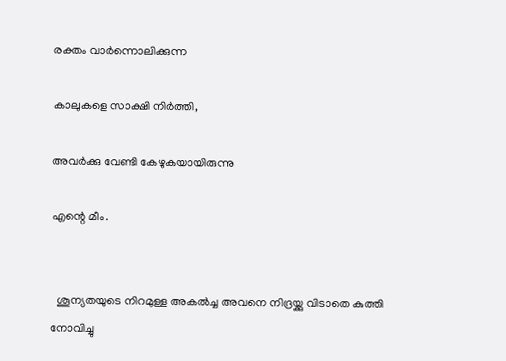രക്തം വാർന്നൊലിക്കുന്ന

കാലുകളെ സാക്ഷി നിർത്തി,

അവർക്കു വേണ്ടി കേഴുകയായിരുന്നു

എന്റെ മീം.


  ശൂന്യതയുടെ നിറമുള്ള അകൽച്ച അവനെ നിദ്രയ്ക്കു വിടാതെ കുത്തി നോവിച്ചു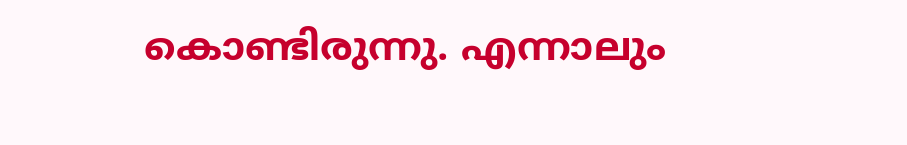കൊണ്ടിരുന്നു. എന്നാലും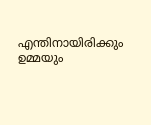എന്തിനായിരിക്കും ഉമ്മയും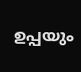ഉപ്പയും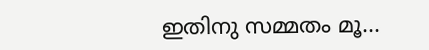ഇതിനു സമ്മതം മൂ...